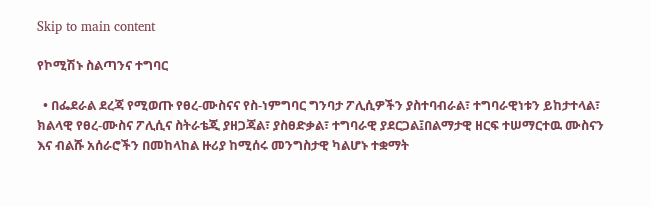Skip to main content

የኮሚሽኑ ስልጣንና ተግባር

  • በፌደራል ደረጃ የሚወጡ የፀረ-ሙስናና የስ-ነምግባር ግንባታ ፖሊሲዎችን ያስተባብራል፣ ተግባራዊነቱን ይከታተላል፣ ክልላዊ የፀረ-ሙስና ፖሊሲና ስትራቴጂ ያዘጋጃል፣ ያስፀድቃል፣ ተግባራዊ ያደርጋል፤በልማታዊ ዘርፍ ተሠማርተዉ ሙስናን እና ብልሹ አሰራሮችን በመከላከል ዙሪያ ከሚሰሩ መንግስታዊ ካልሆኑ ተቋማት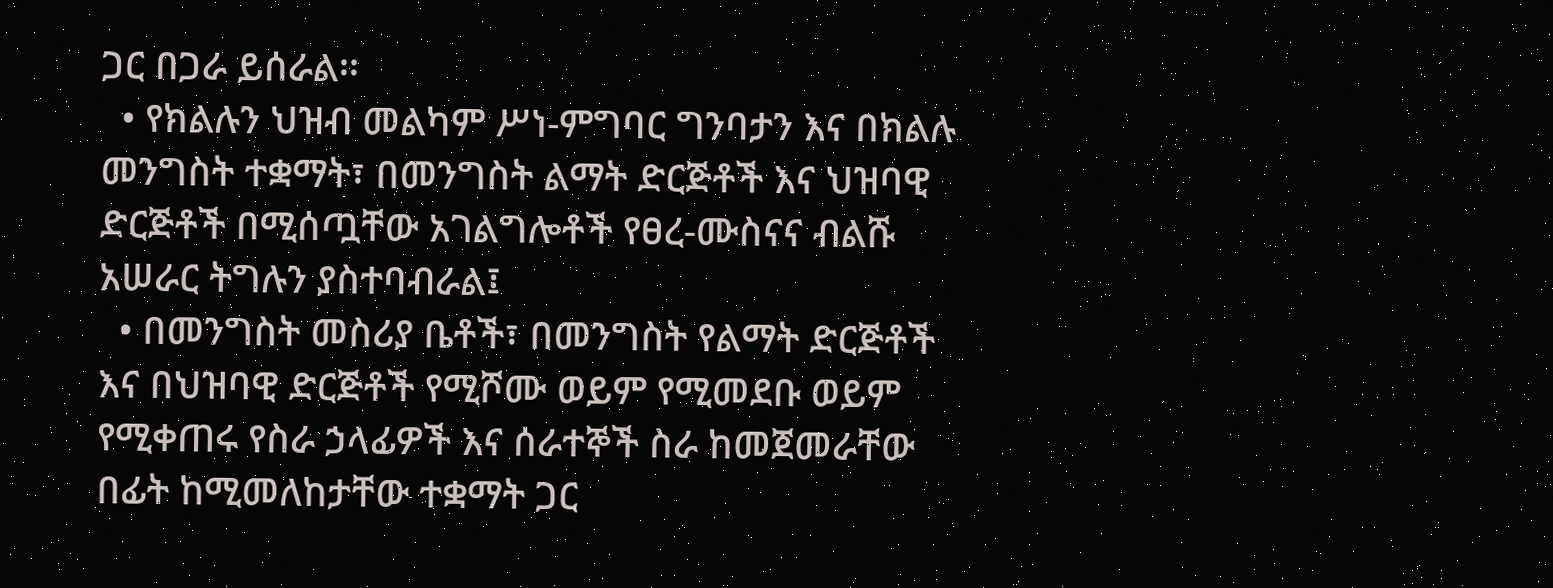ጋር በጋራ ይሰራል፡፡
  • የክልሉን ህዝብ መልካም ሥነ-ምግባር ግንባታን እና በክልሉ መንግስት ተቋማት፣ በመንግስት ልማት ድርጅቶች እና ህዝባዊ ድርጅቶች በሚሰጧቸው አገልግሎቶች የፀረ-ሙስናና ብልሹ አሠራር ትግሉን ያስተባብራል፤
  • በመንግስት መስሪያ ቤቶች፣ በመንግስት የልማት ድርጅቶች እና በህዝባዊ ድርጅቶች የሚሾሙ ወይም የሚመደቡ ወይም የሚቀጠሩ የስራ ኃላፊዎች እና ሰራተኞች ስራ ከመጀመራቸው በፊት ከሚመለከታቸው ተቋማት ጋር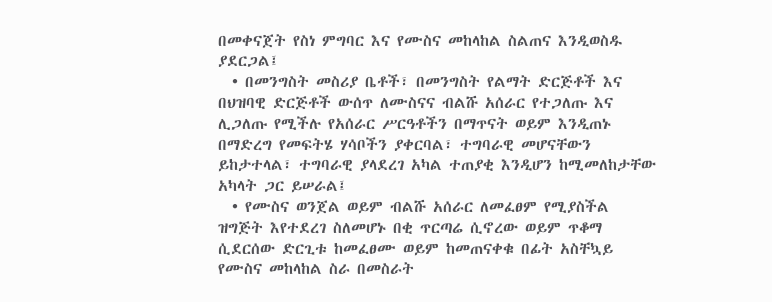በመቀናጀት የስነ ምግባር እና የሙስና መከላከል ስልጠና እንዲወስዱ ያደርጋል፤
  • በመንግስት መስሪያ ቤቶች፣ በመንግስት የልማት ድርጅቶች እና በህዝባዊ ድርጅቶች ውሰጥ ለሙስናና ብልሹ አሰራር የተጋለጡ እና ሊጋለጡ የሚችሉ የአሰራር ሥርዓቶችን በማጥናት ወይም እንዲጠኑ በማድረግ የመፍትሄ ሃሳቦችን ያቀርባል፣ ተግባራዊ መሆናቸውን ይከታተላል፣ ተግባራዊ ያላደረገ አካል ተጠያቂ እንዲሆን ከሚመለከታቸው አካላት ጋር ይሠራል፤
  • የሙስና ወንጀል ወይም ብልሹ አሰራር ለመፈፀም የሚያስችል ዝግጅት እየተደረገ ስለመሆኑ በቂ ጥርጣሬ ሲኖረው ወይም ጥቆማ ሲደርሰው ድርጊቱ ከመፈፀሙ ወይም ከመጠናቀቁ በፊት አስቸኳይ የሙስና መከላከል ስራ በመስራት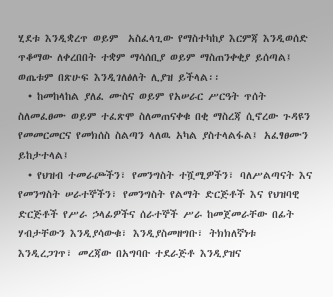ሂደቱ እንዲቋረጥ ወይም  አስፈላጊው የማስተካከያ እርምጃ እንዲወሰድ ጥቆማው ለቀረበበት ተቋም ማሳሰቢያ ወይም ማስጠንቀቂያ ይሰጣል፤ ወጤቱም በጽሁፍ እንዲገለፅለት ሊያዝ ይችላል፡፡
  • ከመከላከል ያለፈ ሙስና ወይም የአሠራር ሥርዓት ጥሰት ስለመፈፀሙ ወይም ተፈጽሞ ስለመጠናቀቁ በቂ ማስረጃ ሲኖረው ጉዳዩን የመመርመርና የመክሰስ ስልጣን ላለዉ አካል ያስተላልፋል፤ አፈፃፀሙን ይከታተላል፤
  • የህዝብ ተመራጮችን፣ የመንግስት ተሿሚዎችን፣ ባለሥልጣናት እና የመንግስት ሠራተኞችን፣ የመንግስት የልማት ድርጅቶች እና የህዝባዊ ድርጅቶች የሥራ ኃላፊዎችና ሰራተኞች ሥራ ከመጀመራቸው በፊት ሃብታቸውን እንዲያሳውቁ፣ እንዲያስመዘግቡ፣ ትክክለኛነቱ እንዲረጋገጥ፣ መረጃው በአግባቡ ተደራጅቶ እንዲያዝና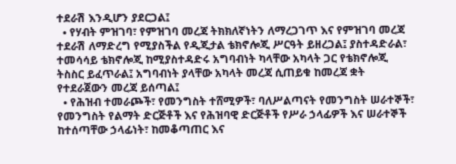ተደራሽ እንዲሆን ያደርጋል፤
  • የሃብት ምዝገባ፣ የምዝገባ መረጃ ትክክለኛነትን ለማረጋገጥ እና የምዝገባ መረጃ ተደራሽ ለማድረግ የሚያስችል የዲጂታል ቴክኖሎጂ ሥርዓት ይዘረጋል፤ ያስተዳድራል፣ ተመሳሳይ ቴክኖሎጂ ከሚያስተዳድሩ አግባብነት ካላቸው አካላት ጋር የቴክኖሎጂ ትስስር ይፈጥራል፤ አግባብነት ያላቸው አካላት መረጃ ሲጠይቁ ከመረጃ ቋት የተደራጀውን መረጃ ይሰጣል፤
  • የሕዝብ ተመራጮች፣ የመንግስት ተሸሚዎች፣ ባለሥልጣናት የመንግስት ሠራተኞች፣ የመንግስት የልማት ድርጅቶች እና የሕዝባዊ ድርጅቶች የሥራ ኃላፊዎች እና ሠራተኞች ከተሰጣቸው ኃላፊነት፣ ከመቆጣጠር እና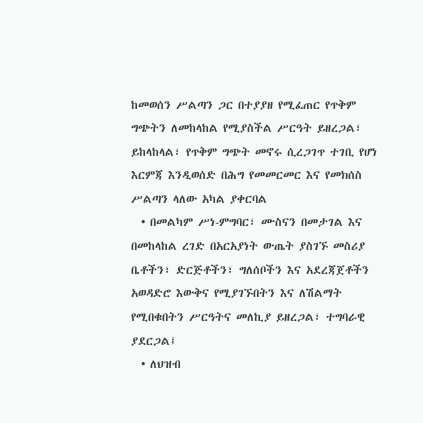ከመወሰን ሥልጣን ጋር በተያያዘ የሚፈጠር የጥቅም ግጭትን ለመከላከል የሚያስችል ሥርዓት ይዘረጋል፣ ይከላከላል፣ የጥቅም ግጭት መኖሩ ሲረጋገጥ ተገቢ የሆነ እርምጃ እንዲወሰድ በሕግ የመመርመር እና የመክሰስ ሥልጣን ላለው አካል ያቀርባል
  • በመልካም ሥነ-ምግባር፣ ሙስናን በመታገል እና በመከላከል ረገድ በአርአያነት ውጤት ያስገኙ መስሪያ ቤቶችን፣ ድርጅቶችን፣ ግለሰቦችን እና አደረጃጀቶችን አወዳድሮ እውቅና የሚያገኙበትን እና ለሽልማት የሚበቁበትን ሥርዓትና መለኪያ ይዘረጋል፣ ተግባራዊ ያደርጋል፤
  • ለህዝብ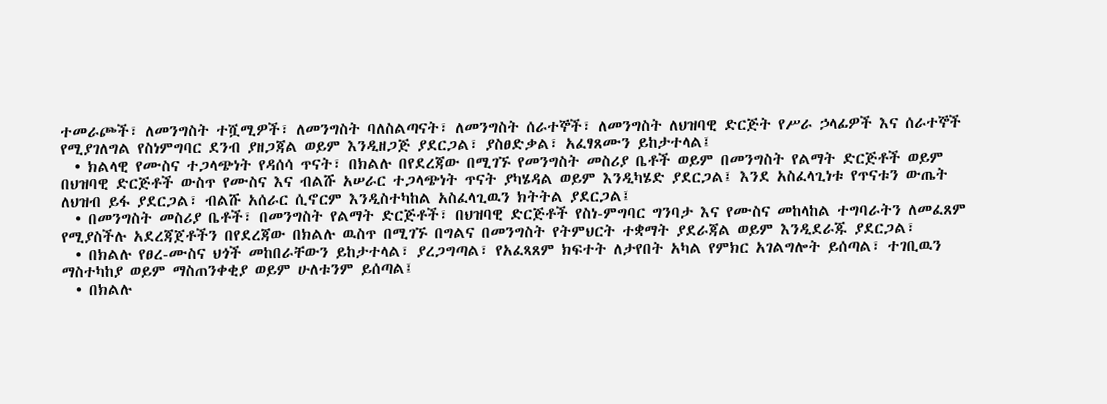ተመራጮች፣ ለመንግስት ተሿሚዎች፣ ለመንግስት ባለስልጣናት፣ ለመንግስት ሰራተኞች፣ ለመንግስት ለህዝባዊ ድርጅት የሥራ ኃላፊዎች እና ሰራተኞች የሚያገለግል የስነምግባር ደንብ ያዘጋጃል ወይም እንዲዘጋጅ ያደርጋል፣ ያስፀድቃል፣ አፈፃጸሙን ይከታተላል፤
  • ክልላዊ የሙስና ተጋላጭነት የዳሰሳ ጥናት፣ በክልሉ በየደረጃው በሚገኙ የመንግስት መስሪያ ቤቶች ወይም በመንግስት የልማት ድርጅቶች ወይም በህዝባዊ ድርጅቶች ውስጥ የሙስና እና ብልሹ አሠራር ተጋላጭነት ጥናት ያካሄዳል ወይም እንዲካሄድ ያደርጋል፤ እንደ አስፈላጊነቱ የጥናቱን ውጤት ለህዝብ ይፋ ያደርጋል፣ ብልሹ አሰራር ሲኖርም እንዲስተካከል አስፈላጊዉን ክትትል ያደርጋል፤
  • በመንግስት መስሪያ ቤቶች፣ በመንግስት የልማት ድርጅቶች፣ በህዝባዊ ድርጅቶች የስነ-ምግባር ግንባታ እና የሙስና መከላከል ተግባራትን ለመፈጸም የሚያስችሉ አደረጃጀቶችን በየደረጃው በክልሉ ዉስጥ በሚገኙ በግልና በመንግስት የትምህርት ተቋማት ያደራጃል ወይም እንዲደራጁ ያደርጋል፣
  • በክልሉ የፀረ-ሙስና ህጎች መከበራቸውን ይከታተላል፣ ያረጋግጣል፣ የአፈጻጸም ክፍተት ለታየበት አካል የምክር አገልግሎት ይሰጣል፣ ተገቢዉን ማስተካከያ ወይም ማስጠንቀቂያ ወይም ሁለቱንም ይሰጣል፤
  • በክልሉ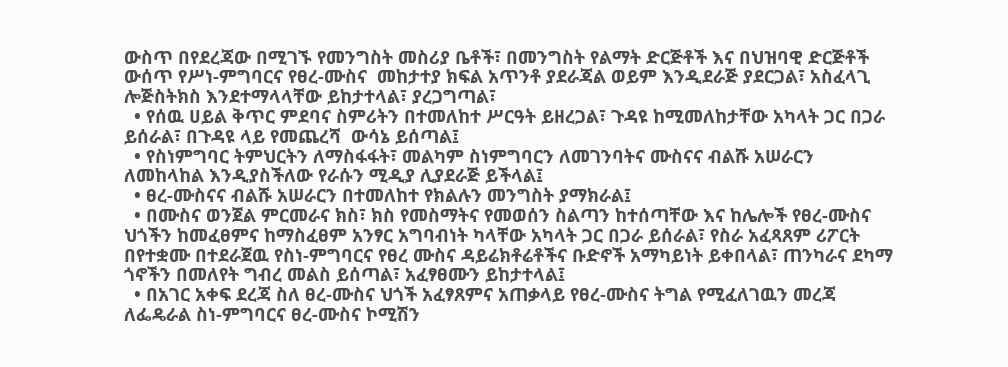ውስጥ በየደረጃው በሚገኙ የመንግስት መስሪያ ቤቶች፣ በመንግስት የልማት ድርጅቶች እና በህዝባዊ ድርጅቶች ውሰጥ የሥነ-ምግባርና የፀረ-ሙስና  መከታተያ ክፍል አጥንቶ ያደራጃል ወይም እንዲደራጅ ያደርጋል፣ አስፈላጊ ሎጅስትክስ እንደተማላላቸው ይከታተላል፣ ያረጋግጣል፣
  • የሰዉ ሀይል ቅጥር ምደባና ስምሪትን በተመለከተ ሥርዓት ይዘረጋል፣ ጉዳዩ ከሚመለከታቸው አካላት ጋር በጋራ ይሰራል፣ በጉዳዩ ላይ የመጨረሻ  ውሳኔ ይሰጣል፤
  • የስነምግባር ትምህርትን ለማስፋፋት፣ መልካም ስነምግባርን ለመገንባትና ሙስናና ብልሹ አሠራርን ለመከላከል እንዲያስችለው የራሱን ሚዲያ ሊያደራጅ ይችላል፤
  • ፀረ-ሙስናና ብልሹ አሠራርን በተመለከተ የክልሉን መንግስት ያማክራል፤
  • በሙስና ወንጀል ምርመራና ክስ፣ ክስ የመስማትና የመወሰን ስልጣን ከተሰጣቸው እና ከሌሎች የፀረ-ሙስና ህጎችን ከመፈፀምና ከማስፈፀም አንፃር አግባብነት ካላቸው አካላት ጋር በጋራ ይሰራል፣ የስራ አፈጻጸም ሪፖርት በየተቋሙ በተደራጀዉ የስነ-ምግባርና የፀረ ሙስና ዳይሬክቶሬቶችና ቡድኖች አማካይነት ይቀበላል፣ ጠንካራና ደካማ ጎኖችን በመለየት ግብረ መልስ ይሰጣል፣ አፈፃፀሙን ይከታተላል፤
  • በአገር አቀፍ ደረጃ ስለ ፀረ-ሙስና ህጎች አፈፃጸምና አጠቃላይ የፀረ-ሙስና ትግል የሚፈለገዉን መረጃ ለፌዴራል ስነ-ምግባርና ፀረ-ሙስና ኮሚሽን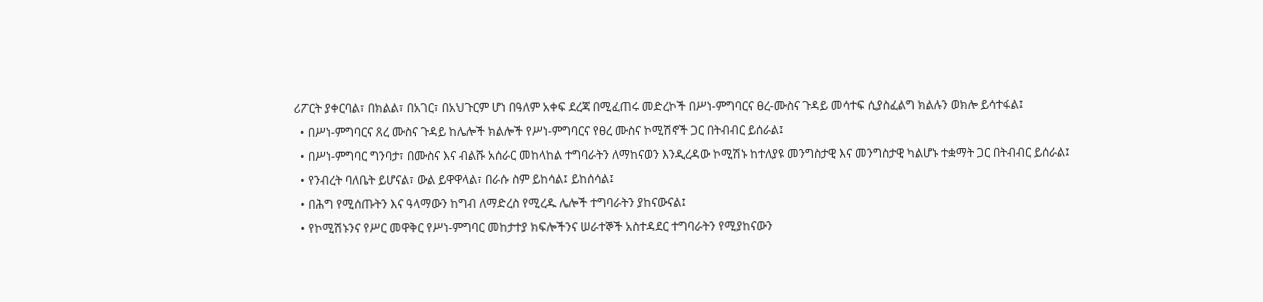ሪፖርት ያቀርባል፣ በክልል፣ በአገር፣ በአህጉርም ሆነ በዓለም አቀፍ ደረጃ በሚፈጠሩ መድረኮች በሥነ-ምግባርና ፀረ-ሙስና ጉዳይ መሳተፍ ሲያስፈልግ ክልሉን ወክሎ ይሳተፋል፤
  • በሥነ-ምግባርና ጸረ ሙስና ጉዳይ ከሌሎች ክልሎች የሥነ-ምግባርና የፀረ ሙስና ኮሚሽኖች ጋር በትብብር ይሰራል፤
  • በሥነ-ምግባር ግንባታ፣ በሙስና እና ብልሹ አሰራር መከላከል ተግባራትን ለማከናወን እንዲረዳው ኮሚሽኑ ከተለያዩ መንግስታዊ እና መንግስታዊ ካልሆኑ ተቋማት ጋር በትብብር ይሰራል፤
  • የንብረት ባለቤት ይሆናል፣ ውል ይዋዋላል፣ በራሱ ስም ይከሳል፤ ይከሰሳል፤
  • በሕግ የሚሰጡትን እና ዓላማውን ከግብ ለማድረስ የሚረዱ ሌሎች ተግባራትን ያከናውናል፤
  • የኮሚሽኑንና የሥር መዋቅር የሥነ-ምግባር መከታተያ ክፍሎችንና ሠራተኞች አስተዳደር ተግባራትን የሚያከናውን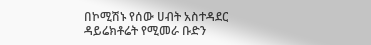በኮሚሽኑ የሰው ሀብት አስተዳደር ዳይሬክቶሬት የሚመራ ቡድን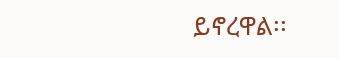ይኖረዋል፡፡